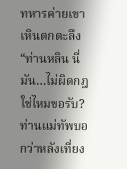ทหารค่ายเขาเหินตกตะลึง “ท่านหลิน นี่มัน…ไม่ผิดกฎใช่ไหมขอรับ? ท่านแม่ทัพบอกว่าหลังเที่ยง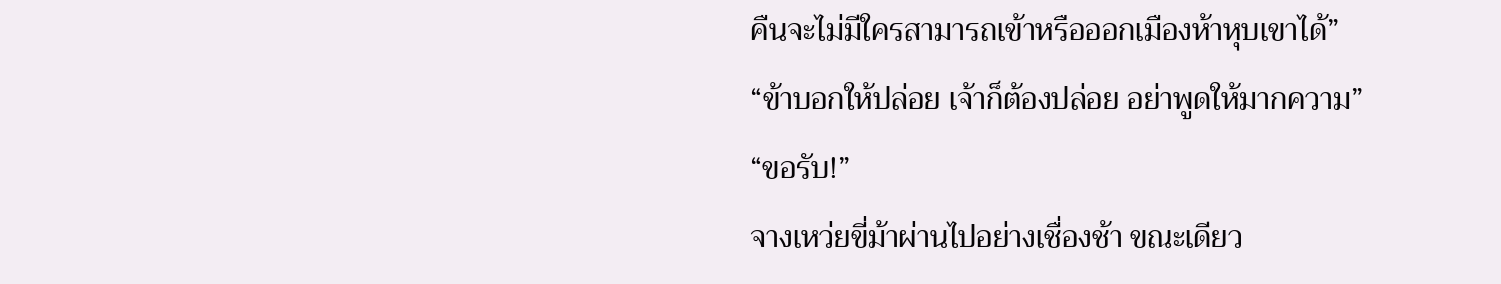คืนจะไม่มีใครสามารถเข้าหรือออกเมืองห้าหุบเขาได้”
“ข้าบอกให้ปล่อย เจ้าก็ต้องปล่อย อย่าพูดให้มากความ”
“ขอรับ!”
จางเหว่ยขี่ม้าผ่านไปอย่างเชื่องช้า ขณะเดียว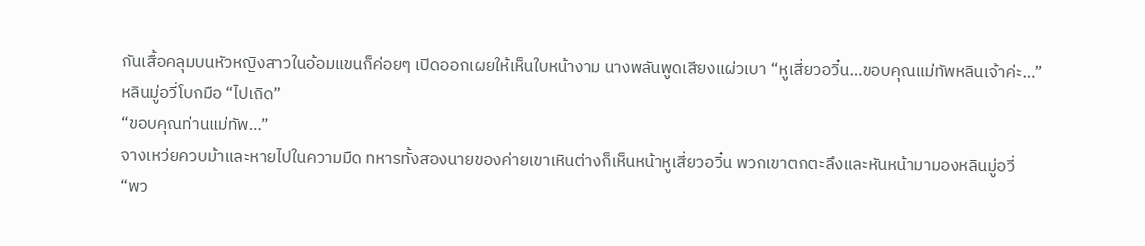กันเสื้อคลุมบนหัวหญิงสาวในอ้อมแขนก็ค่อยๆ เปิดออกเผยให้เห็นใบหน้างาม นางพลันพูดเสียงแผ่วเบา “หูเสี่ยวอวิ๋น…ขอบคุณแม่ทัพหลินเจ้าค่ะ…”
หลินมู่อวี่โบกมือ “ไปเถิด”
“ขอบคุณท่านแม่ทัพ…”
จางเหว่ยควบม้าและหายไปในความมืด ทหารทั้งสองนายของค่ายเขาเหินต่างก็เห็นหน้าหูเสี่ยวอวิ๋น พวกเขาตกตะลึงและหันหน้ามามองหลินมู่อวี่
“พว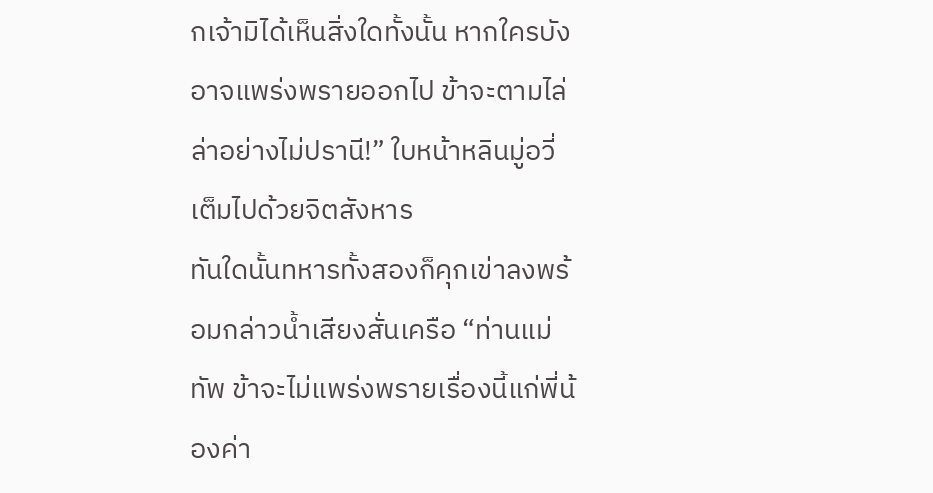กเจ้ามิได้เห็นสิ่งใดทั้งนั้น หากใครบังอาจแพร่งพรายออกไป ข้าจะตามไล่ล่าอย่างไม่ปรานี!” ใบหน้าหลินมู่อวี่เต็มไปด้วยจิตสังหาร
ทันใดนั้นทหารทั้งสองก็คุกเข่าลงพร้อมกล่าวน้ำเสียงสั่นเครือ “ท่านแม่ทัพ ข้าจะไม่แพร่งพรายเรื่องนี้แก่พี่น้องค่า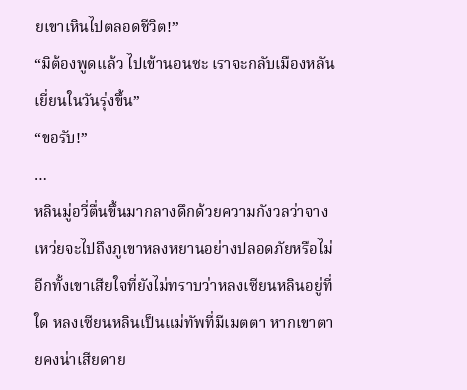ยเขาเหินไปตลอดชีวิต!”
“มิต้องพูดแล้ว ไปเข้านอนซะ เราจะกลับเมืองหลันเยี่ยนในวันรุ่งขึ้น”
“ขอรับ!”
…
หลินมู่อวี่ตื่นขึ้นมากลางดึกด้วยความกังวลว่าจางเหว่ยจะไปถึงภูเขาหลงหยานอย่างปลอดภัยหรือไม่ อีกทั้งเขาเสียใจที่ยังไม่ทราบว่าหลงเซียนหลินอยู่ที่ใด หลงเซียนหลินเป็นแม่ทัพที่มีเมตตา หากเขาตายคงน่าเสียดาย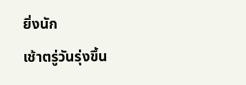ยิ่งนัก
เช้าตรู่วันรุ่งขึ้น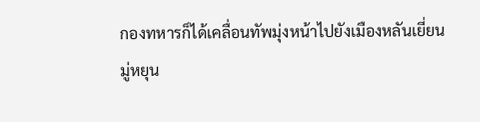กองทหารก็ได้เคลื่อนทัพมุ่งหน้าไปยังเมืองหลันเยี่ยน
มู่หยุน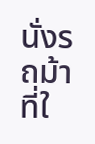นั่งรถม้าที่ใ